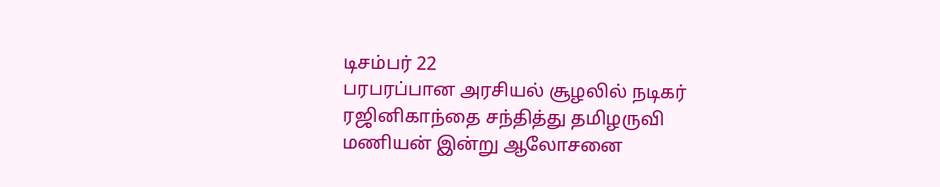டிசம்பர் 22
பரபரப்பான அரசியல் சூழலில் நடிகர் ரஜினிகாந்தை சந்தித்து தமிழருவி மணியன் இன்று ஆலோசனை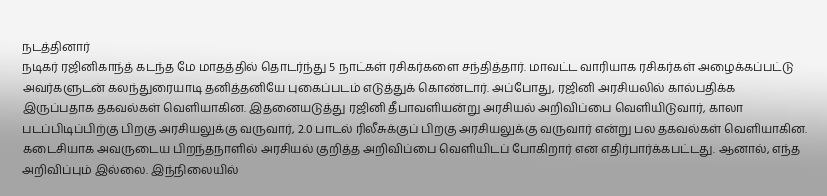நடத்தினார்
நடிகர் ரஜினிகாந்த் கடந்த மே மாதத்தில் தொடர்ந்து 5 நாட்கள் ரசிகர்களை சந்தித்தார். மாவட்ட வாரியாக ரசிகர்கள் அழைக்கப்பட்டு அவர்களுடன் கலந்துரையாடி தனித்தனியே புகைப்படம் எடுத்துக் கொண்டார். அப்போது, ரஜினி அரசியலில் கால்பதிக்க இருப்பதாக தகவல்கள் வெளியாகின. இதனையடுத்து ரஜினி தீபாவளியன்று அரசியல் அறிவிப்பை வெளியிடுவார், காலா படப்பிடிப்பிற்கு பிறகு அரசியலுக்கு வருவார், 2.0 பாடல் ரிலீசுக்குப் பிறகு அரசியலுக்கு வருவார் என்று பல தகவல்கள் வெளியாகின.
கடைசியாக அவருடைய பிறந்தநாளில் அரசியல் குறித்த அறிவிப்பை வெளியிடப் போகிறார் என எதிர்பார்க்கபட்டது. ஆனால், எந்த அறிவிப்பும் இல்லை. இந்நிலையில்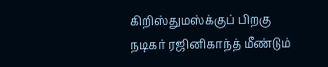கிறிஸ்துமஸ்க்குப் பிறகு நடிகர் ரஜினிகாந்த் மீண்டும்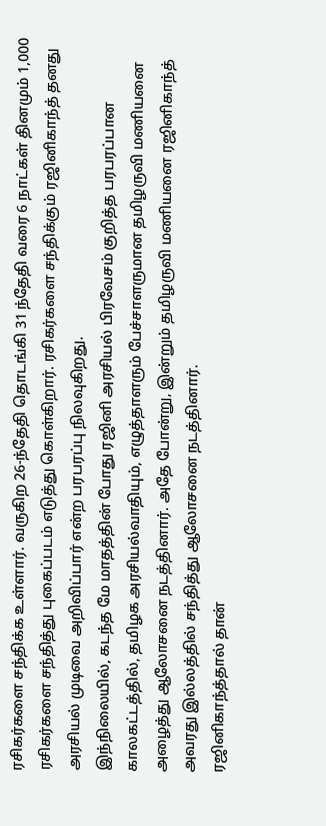ரசிகர்களை சந்திக்க உள்ளார். வருகிற 26-ந்தேதி தொடங்கி 31 ந்தேதி வரை 6 நாட்கள் தினமும் 1,000 ரசிகர்களை சந்தித்து புகைப்படம் எடுத்து கொள்கிறார். ரசிகர்களை சந்திக்கும் ரஜினிகாந்த் தனது அரசியல் முடிவை அறிவிப்பார் என்ற பரபரப்பு நிலவுகிறது.
இந்நிலையில், கடந்த மே மாதத்தின் போது ரஜினி அரசியல் பிரவேசம் குறித்த பரபரப்பான காலகட்டத்தில், தமிழக அரசியல்வாதியும், எழுத்தாளரும் பேச்சாளருமான தமிழருவி மணியனை அழைத்து ஆலோசனை நடத்தினார். அதே போன்று, இன்றும் தமிழருவி மணியனை ரஜினிகாந்த் அவரது இல்லத்தில் சந்தித்து ஆலோசனை நடத்தினார்.
ரஜினிகாந்த்தால் தான்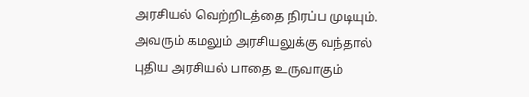அரசியல் வெற்றிடத்தை நிரப்ப முடியும். அவரும் கமலும் அரசியலுக்கு வந்தால் புதிய அரசியல் பாதை உருவாகும்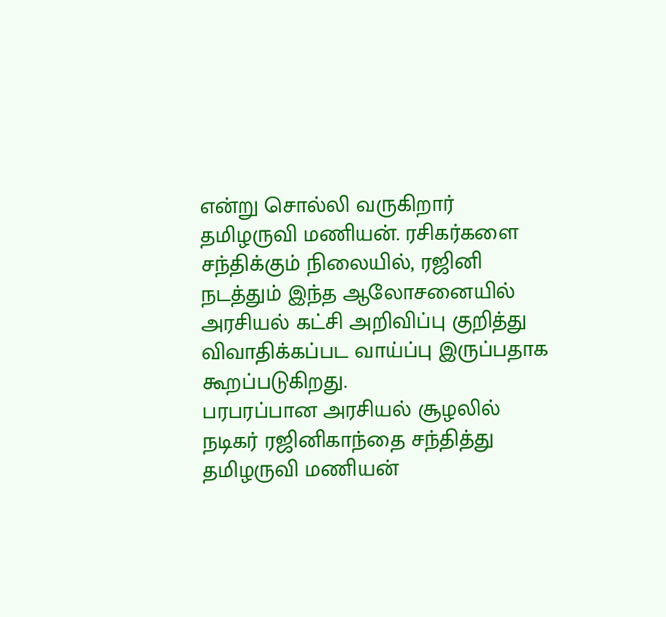என்று சொல்லி வருகிறார் தமிழருவி மணியன். ரசிகர்களை சந்திக்கும் நிலையில், ரஜினி நடத்தும் இந்த ஆலோசனையில் அரசியல் கட்சி அறிவிப்பு குறித்து விவாதிக்கப்பட வாய்ப்பு இருப்பதாக கூறப்படுகிறது.
பரபரப்பான அரசியல் சூழலில் நடிகர் ரஜினிகாந்தை சந்தித்து தமிழருவி மணியன்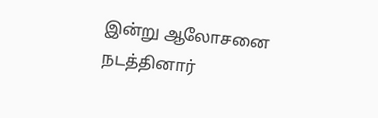இன்று ஆலோசனை நடத்தினார்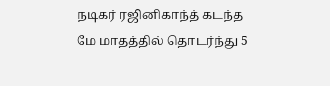நடிகர் ரஜினிகாந்த் கடந்த மே மாதத்தில் தொடர்ந்து 5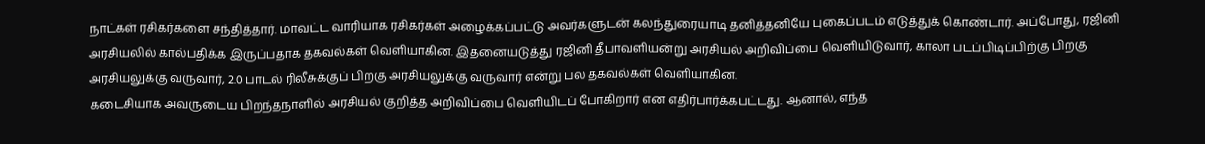நாட்கள் ரசிகர்களை சந்தித்தார். மாவட்ட வாரியாக ரசிகர்கள் அழைக்கப்பட்டு அவர்களுடன் கலந்துரையாடி தனித்தனியே புகைப்படம் எடுத்துக் கொண்டார். அப்போது, ரஜினி அரசியலில் கால்பதிக்க இருப்பதாக தகவல்கள் வெளியாகின. இதனையடுத்து ரஜினி தீபாவளியன்று அரசியல் அறிவிப்பை வெளியிடுவார், காலா படப்பிடிப்பிற்கு பிறகு அரசியலுக்கு வருவார், 2.0 பாடல் ரிலீசுக்குப் பிறகு அரசியலுக்கு வருவார் என்று பல தகவல்கள் வெளியாகின.
கடைசியாக அவருடைய பிறந்தநாளில் அரசியல் குறித்த அறிவிப்பை வெளியிடப் போகிறார் என எதிர்பார்க்கபட்டது. ஆனால், எந்த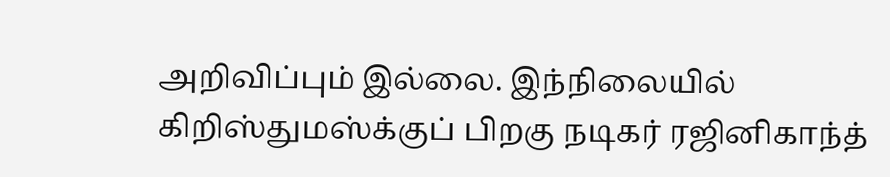அறிவிப்பும் இல்லை. இந்நிலையில் கிறிஸ்துமஸ்க்குப் பிறகு நடிகர் ரஜினிகாந்த்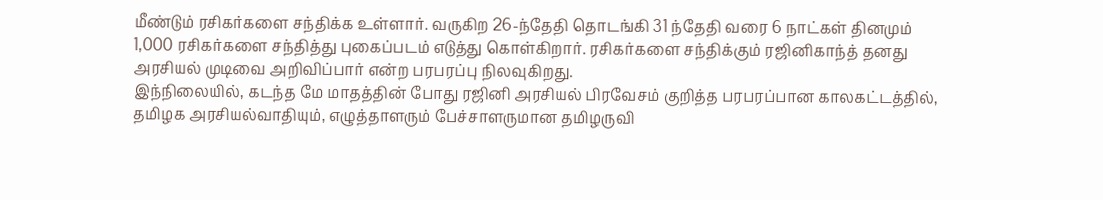மீண்டும் ரசிகர்களை சந்திக்க உள்ளார். வருகிற 26-ந்தேதி தொடங்கி 31 ந்தேதி வரை 6 நாட்கள் தினமும் 1,000 ரசிகர்களை சந்தித்து புகைப்படம் எடுத்து கொள்கிறார். ரசிகர்களை சந்திக்கும் ரஜினிகாந்த் தனது அரசியல் முடிவை அறிவிப்பார் என்ற பரபரப்பு நிலவுகிறது.
இந்நிலையில், கடந்த மே மாதத்தின் போது ரஜினி அரசியல் பிரவேசம் குறித்த பரபரப்பான காலகட்டத்தில், தமிழக அரசியல்வாதியும், எழுத்தாளரும் பேச்சாளருமான தமிழருவி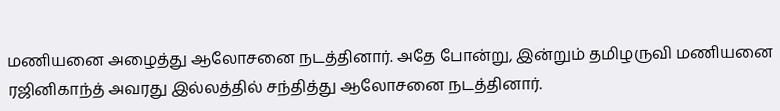மணியனை அழைத்து ஆலோசனை நடத்தினார். அதே போன்று, இன்றும் தமிழருவி மணியனை ரஜினிகாந்த் அவரது இல்லத்தில் சந்தித்து ஆலோசனை நடத்தினார்.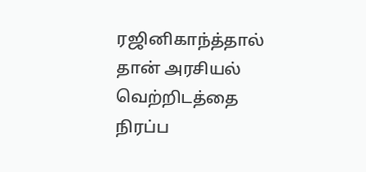ரஜினிகாந்த்தால் தான் அரசியல் வெற்றிடத்தை நிரப்ப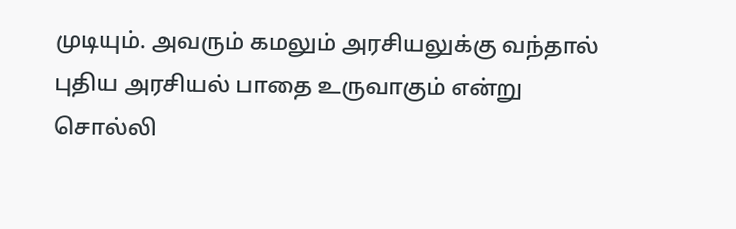முடியும். அவரும் கமலும் அரசியலுக்கு வந்தால் புதிய அரசியல் பாதை உருவாகும் என்று சொல்லி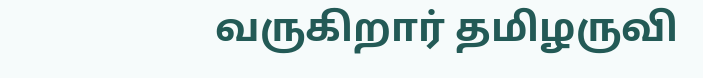வருகிறார் தமிழருவி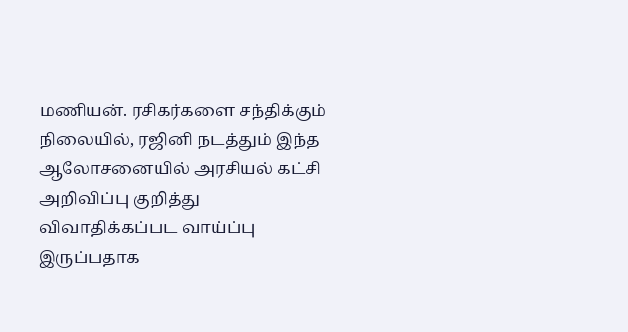மணியன். ரசிகர்களை சந்திக்கும் நிலையில், ரஜினி நடத்தும் இந்த ஆலோசனையில் அரசியல் கட்சி அறிவிப்பு குறித்து விவாதிக்கப்பட வாய்ப்பு இருப்பதாக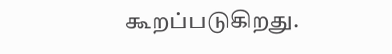கூறப்படுகிறது.